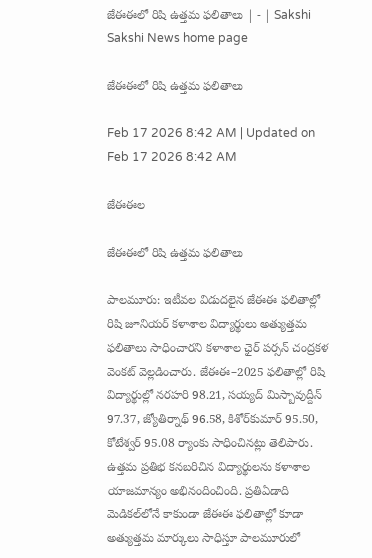జేఈఈలో రిషి ఉత్తమ ఫలితాలు | - | Sakshi
Sakshi News home page

జేఈఈలో రిషి ఉత్తమ ఫలితాలు

Feb 17 2026 8:42 AM | Updated on Feb 17 2026 8:42 AM

జేఈఈల

జేఈఈలో రిషి ఉత్తమ ఫలితాలు

పాలమూరు: ఇటీవల విడుదలైన జేఈఈ ఫలితాల్లో రిషి జూనియర్‌ కళాశాల విద్యార్థులు అత్యుత్తమ ఫలితాలు సాధించారని కళాశాల ఛైర్‌ పర్సన్‌ చంద్రకళ వెంకట్‌ వెల్లడించారు. జేఈఈ–2025 ఫలితాల్లో రిషి విద్యార్థుల్లో నరహరి 98.21, సయ్యద్‌ మిస్బావుద్దీన్‌ 97.37, జ్యోతిర్నాథ్‌ 96.58, కిశోర్‌కుమార్‌ 95.50, కోటేశ్వర్‌ 95.08 ర్యాంకు సాధించినట్లు తెలిపారు. ఉత్తమ ప్రతిభ కనబరిచిన విద్యార్థులను కళాశాల యాజమాన్యం అభినందించింది. ప్రతిఏడాది మెడికల్‌లోనే కాకుండా జేఈఈ ఫలితాల్లో కూడా అత్యుత్తమ మార్కులు సాధిస్తూ పాలమూరులో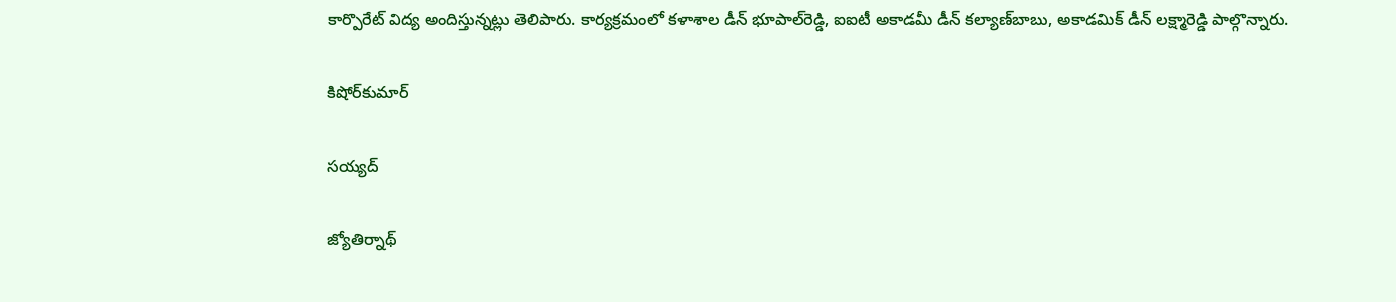కార్పొరేట్‌ విద్య అందిస్తున్నట్లు తెలిపారు. కార్యక్రమంలో కళాశాల డీన్‌ భూపాల్‌రెడ్డి, ఐఐటీ అకాడమీ డీన్‌ కల్యాణ్‌బాబు, అకాడమిక్‌ డీన్‌ లక్ష్మారెడ్డి పాల్గొన్నారు.

కిషోర్‌కుమార్‌

సయ్యద్‌

జ్యోతిర్నాథ్‌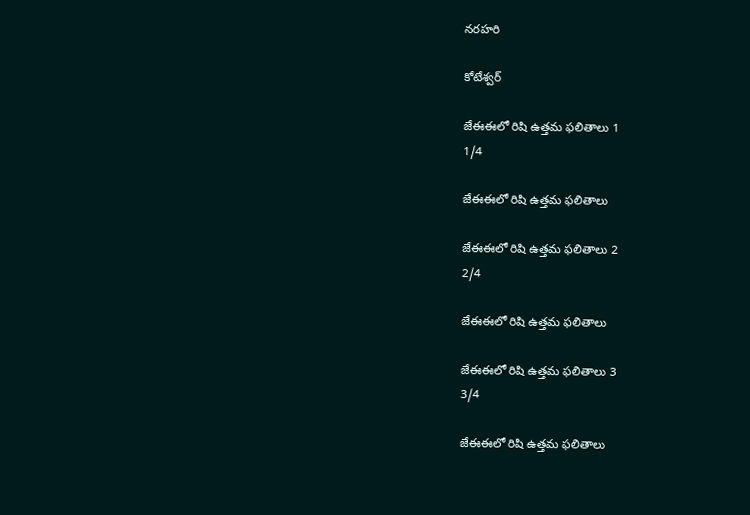నరహరి

కోటేశ్వర్‌

జేఈఈలో రిషి ఉత్తమ ఫలితాలు 1
1/4

జేఈఈలో రిషి ఉత్తమ ఫలితాలు

జేఈఈలో రిషి ఉత్తమ ఫలితాలు 2
2/4

జేఈఈలో రిషి ఉత్తమ ఫలితాలు

జేఈఈలో రిషి ఉత్తమ ఫలితాలు 3
3/4

జేఈఈలో రిషి ఉత్తమ ఫలితాలు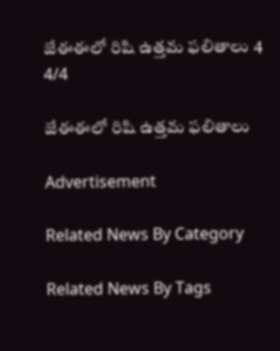జేఈఈలో రిషి ఉత్తమ ఫలితాలు 4
4/4

జేఈఈలో రిషి ఉత్తమ ఫలితాలు

Advertisement

Related News By Category

Related News By Tags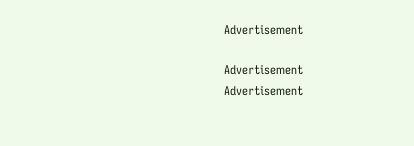Advertisement

Advertisement
Advertisement